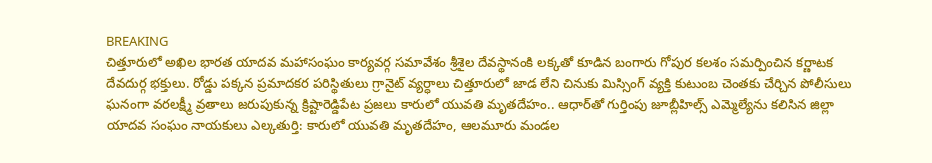BREAKING
చిత్తూరులో అఖిల భారత యాదవ మహాసంఘం కార్యవర్గ సమావేశం శ్రీశైల దేవస్థానంకి లక్కతో కూడిన బంగారు గోపుర కలశం సమర్పించిన కర్ణాటక దేవదుర్గ భక్తులు. రోడ్డు పక్కన ప్రమాదకర పరిస్థితులు గ్రానైట్ వ్యర్ధాలు చిత్తూరులో జాడ లేని చినుకు మిస్సింగ్ వ్యక్తి కుటుంబ చెంతకు చేర్చిన పోలీసులు ఘనంగా వరలక్ష్మీ వ్రతాలు జరుపుకున్న క్రిష్టారెడ్డిపేట ప్రజలు కారులో యువతి మృతదేహం.. ఆధార్‌తో గుర్తింపు జూబ్లీహిల్స్ ఎమ్మెల్యేను కలిసిన జిల్లా యాదవ సంఘం నాయకులు ఎల్కతుర్తి: కారులో యువతి మృతదేహం, ఆలమూరు మండల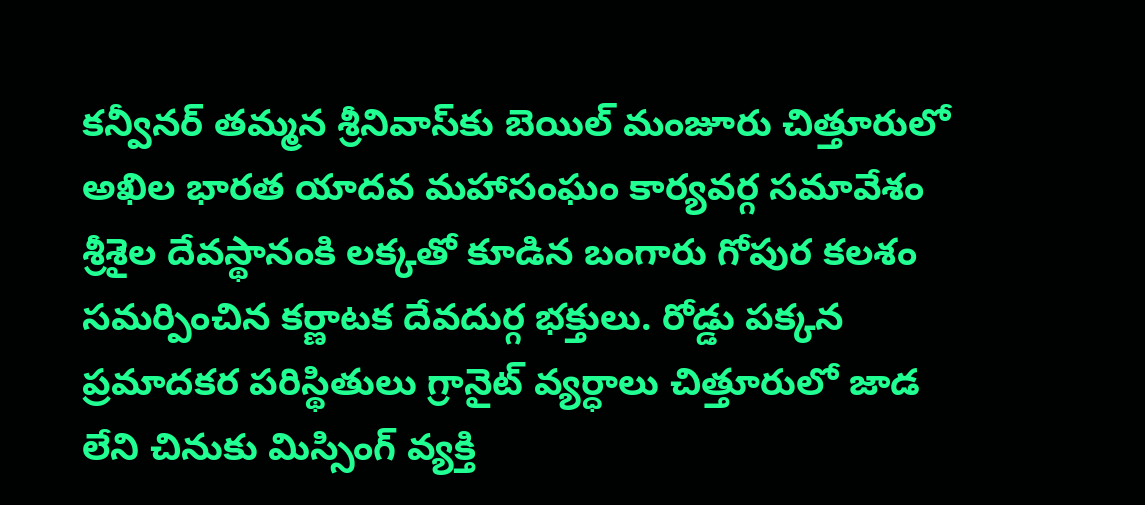కన్వీనర్ తమ్మన శ్రీనివాస్‌కు బెయిల్ మంజూరు చిత్తూరులో అఖిల భారత యాదవ మహాసంఘం కార్యవర్గ సమావేశం శ్రీశైల దేవస్థానంకి లక్కతో కూడిన బంగారు గోపుర కలశం సమర్పించిన కర్ణాటక దేవదుర్గ భక్తులు. రోడ్డు పక్కన ప్రమాదకర పరిస్థితులు గ్రానైట్ వ్యర్ధాలు చిత్తూరులో జాడ లేని చినుకు మిస్సింగ్ వ్యక్తి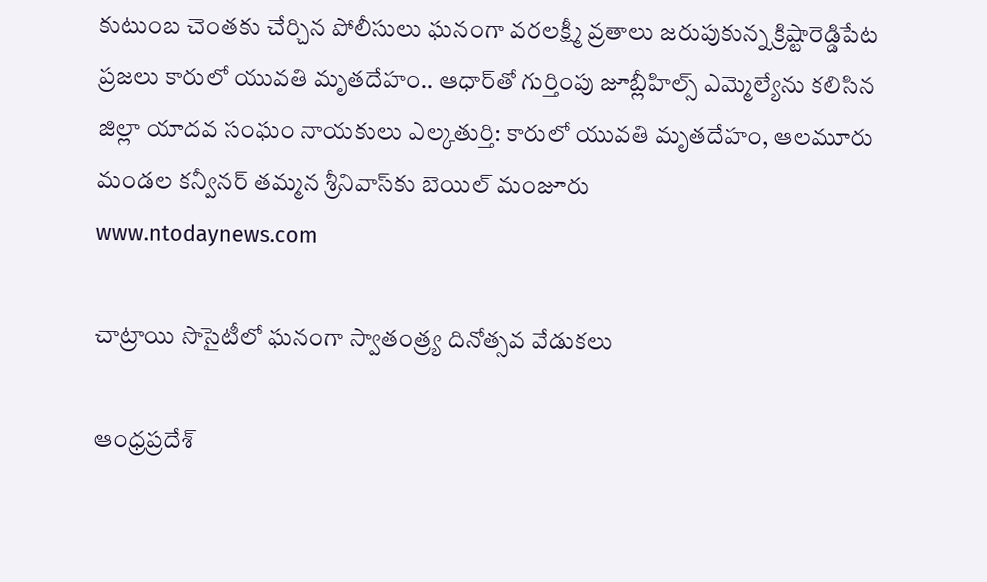కుటుంబ చెంతకు చేర్చిన పోలీసులు ఘనంగా వరలక్ష్మీ వ్రతాలు జరుపుకున్న క్రిష్టారెడ్డిపేట ప్రజలు కారులో యువతి మృతదేహం.. ఆధార్‌తో గుర్తింపు జూబ్లీహిల్స్ ఎమ్మెల్యేను కలిసిన జిల్లా యాదవ సంఘం నాయకులు ఎల్కతుర్తి: కారులో యువతి మృతదేహం, ఆలమూరు మండల కన్వీనర్ తమ్మన శ్రీనివాస్‌కు బెయిల్ మంజూరు
www.ntodaynews.com

చాట్రాయి సొసైటీలో ఘనంగా స్వాతంత్ర్య దినోత్సవ వేడుకలు

ఆంధ్రప్రదేశ్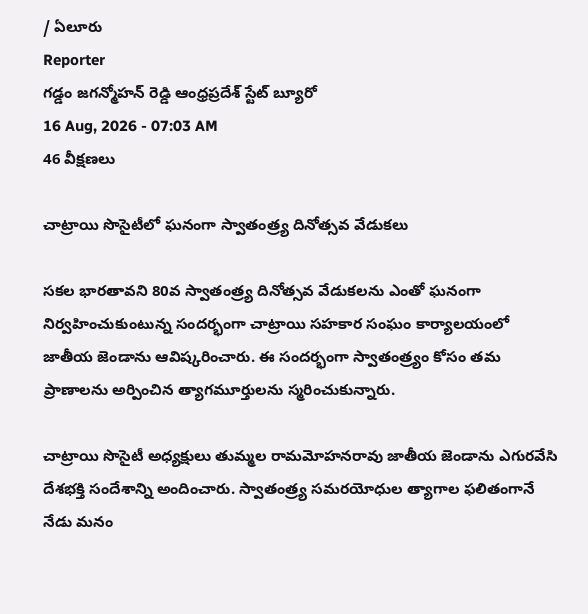/ ఏలూరు
Reporter
గడ్డం జగన్మోహన్ రెడ్డి ఆంధ్రప్రదేశ్ స్టేట్ బ్యూరో
16 Aug, 2026 - 07:03 AM
46 వీక్షణలు

చాట్రాయి సొసైటీలో ఘనంగా స్వాతంత్ర్య దినోత్సవ వేడుకలు

సకల భారతావని 80వ స్వాతంత్ర్య దినోత్సవ వేడుకలను ఎంతో ఘనంగా నిర్వహించుకుంటున్న సందర్భంగా చాట్రాయి సహకార సంఘం కార్యాలయంలో జాతీయ జెండాను ఆవిష్కరించారు. ఈ సందర్భంగా స్వాతంత్ర్యం కోసం తమ ప్రాణాలను అర్పించిన త్యాగమూర్తులను స్మరించుకున్నారు.

చాట్రాయి సొసైటీ అధ్యక్షులు తుమ్మల రామమోహనరావు జాతీయ జెండాను ఎగురవేసి దేశభక్తి సందేశాన్ని అందించారు. స్వాతంత్ర్య సమరయోధుల త్యాగాల ఫలితంగానే నేడు మనం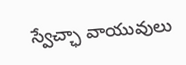స్వేచ్ఛా వాయువులు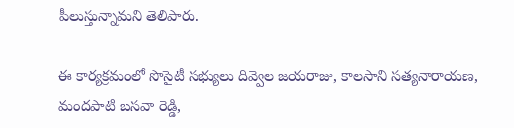పీలుస్తున్నామని తెలిపారు.

ఈ కార్యక్రమంలో సొసైటీ సభ్యులు దివ్వెల జయరాజు, కాలసాని సత్యనారాయణ, మందపాటి బసవా రెడ్డి,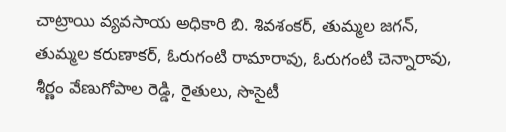చాట్రాయి వ్యవసాయ అధికారి బి. శివశంకర్, తుమ్మల జగన్, తుమ్మల కరుణాకర్, ఓరుగంటి రామారావు, ఓరుగంటి చెన్నారావు, శీర్ణం వేణుగోపాల రెడ్డి, రైతులు, సొసైటీ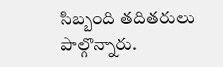సిబ్బంది తదితరులు పాల్గొన్నారు.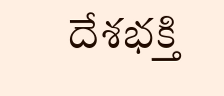దేశభక్తి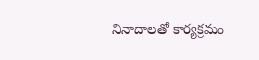నినాదాలతో కార్యక్రమం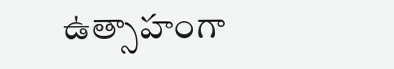ఉత్సాహంగా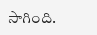సాగింది.